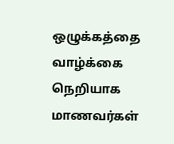ஒழுக்கத்தை வாழ்க்கை நெறியாக மாணவர்கள்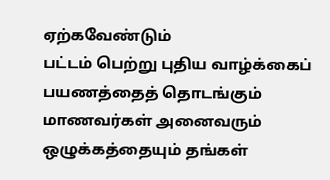ஏற்கவேண்டும்
பட்டம் பெற்று புதிய வாழ்க்கைப் பயணத்தைத் தொடங்கும் மாணவர்கள் அனைவரும் ஒழுக்கத்தையும் தங்கள்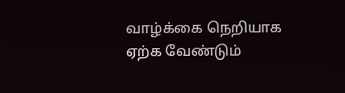வாழ்க்கை நெறியாக ஏற்க வேண்டும்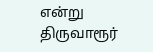என்று திருவாரூர்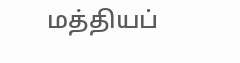மத்தியப்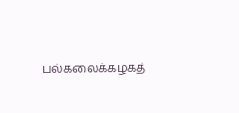பல்கலைக்கழகத்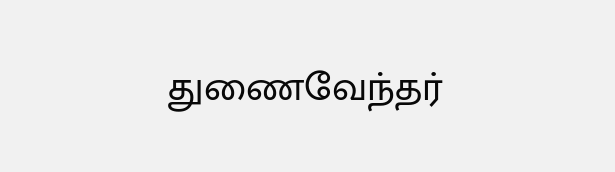துணைவேந்தர்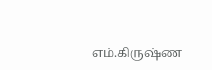எம்.கிருஷ்ண